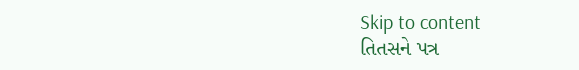Skip to content
તિતસને પત્ર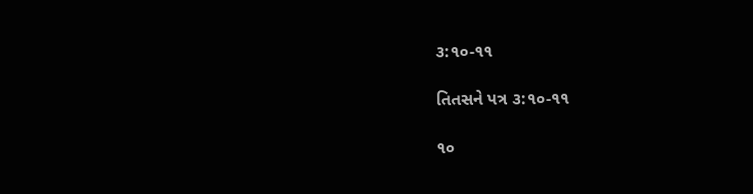૩:૧૦-૧૧

તિતસને પત્ર ૩:૧૦-૧૧

૧૦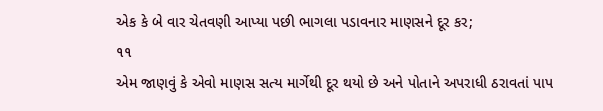એક કે બે વાર ચેતવણી આપ્યા પછી ભાગલા પડાવનાર માણસને દૂર કર;
૧૧
એમ જાણવું કે એવો માણસ સત્ય માર્ગેથી દૂર થયો છે અને પોતાને અપરાધી ઠરાવતાં પાપ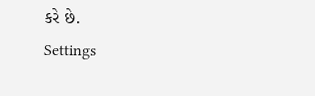કરે છે.
Settings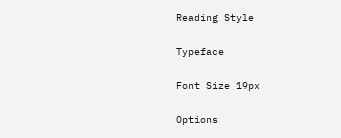Reading Style

Typeface

Font Size 19px

Options